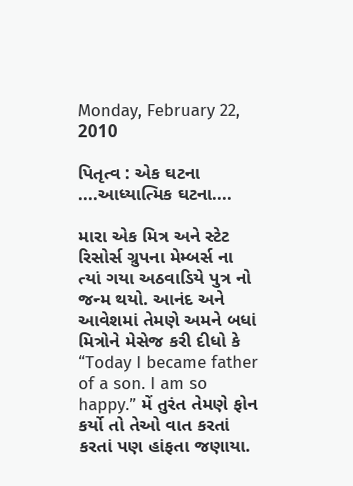Monday, February 22, 2010

પિતૃત્વ : એક ઘટના ....આધ્યાત્મિક ઘટના....

મારા એક મિત્ર અને સ્ટેટ રિસોર્સ ગ્રુપના મેમ્બર્સ ના ત્યાં ગયા અઠવાડિયે પુત્ર નો જન્મ થયો. આનંદ અને આવેશમાં તેમણે અમને બધાં મિત્રોને મેસેજ કરી દીધો કે “Today I became father of a son. I am so happy.” મેં તુરંત તેમણે ફોન કર્યો તો તેઓ વાત કરતાં કરતાં પણ હાંફતા જણાયા.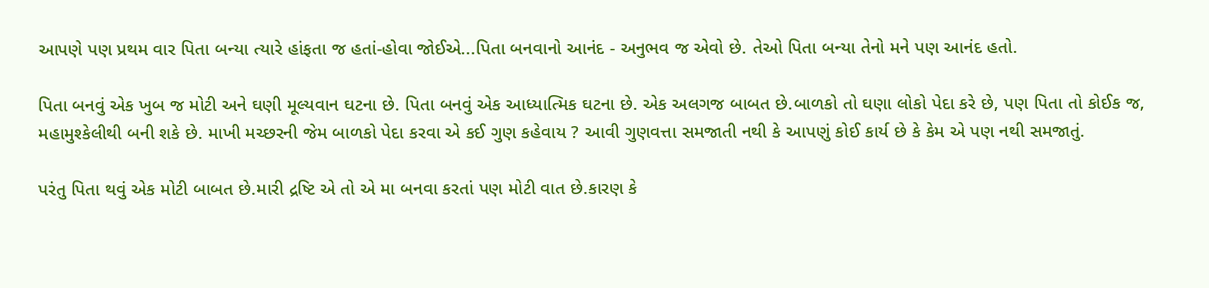આપણે પણ પ્રથમ વાર પિતા બન્યા ત્યારે હાંફતા જ હતાં-હોવા જોઈએ...પિતા બનવાનો આનંદ - અનુભવ જ એવો છે. તેઓ પિતા બન્યા તેનો મને પણ આનંદ હતો.

પિતા બનવું એક ખુબ જ મોટી અને ઘણી મૂલ્યવાન ઘટના છે. પિતા બનવું એક આધ્યાત્મિક ઘટના છે. એક અલગજ બાબત છે.બાળકો તો ઘણા લોકો પેદા કરે છે, પણ પિતા તો કોઈક જ, મહામુશ્કેલીથી બની શકે છે. માખી મચ્છરની જેમ બાળકો પેદા કરવા એ કઈ ગુણ કહેવાય ? આવી ગુણવત્તા સમજાતી નથી કે આપણું કોઈ કાર્ય છે કે કેમ એ પણ નથી સમજાતું.

પરંતુ પિતા થવું એક મોટી બાબત છે.મારી દ્રષ્ટિ એ તો એ મા બનવા કરતાં પણ મોટી વાત છે.કારણ કે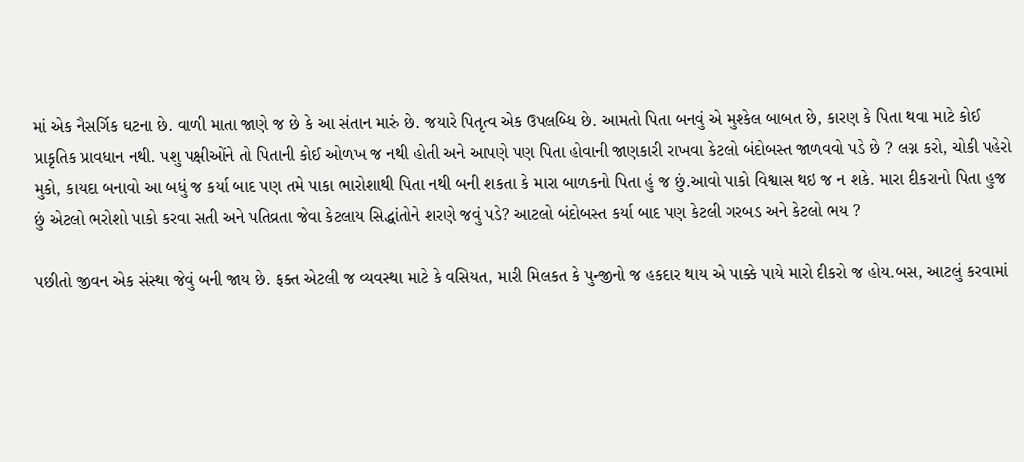માં એક નૈસર્ગિક ઘટના છે. વાળી માતા જાણે જ છે કે આ સંતાન મારું છે. જયારે પિતૃત્વ એક ઉપલબ્ધિ છે. આમતો પિતા બનવું એ મુશ્કેલ બાબત છે, કારણ કે પિતા થવા માટે કોઈ પ્રાકૃતિક પ્રાવધાન નથી. પશુ પક્ષીઓંને તો પિતાની કોઈ ઓળખ જ નથી હોતી અને આપણે પણ પિતા હોવાની જાણકારી રાખવા કેટલો બંદોબસ્ત જાળવવો પડે છે ? લગ્ન કરો, ચોકી પહેરો મુકો, કાયદા બનાવો આ બધું જ કર્યા બાદ પણ તમે પાકા ભારોશાથી પિતા નથી બની શકતા કે મારા બાળકનો પિતા હું જ છું.આવો પાકો વિશ્વાસ થઇ જ ન શકે. મારા દીકરાનો પિતા હુજ છું એટલો ભરોશો પાકો કરવા સતી અને પતિવ્રતા જેવા કેટલાય સિદ્ધાંતોને શરણે જવું પડે? આટલો બંદોબસ્ત કર્યા બાદ પણ કેટલી ગરબડ અને કેટલો ભય ?

પછીતો જીવન એક સંસ્થા જેવું બની જાય છે. ફક્ત એટલી જ વ્યવસ્થા માટે કે વસિયત, મારી મિલકત કે પુન્જીનો જ હકદાર થાય એ પાક્કે પાયે મારો દીકરો જ હોય.બસ, આટલું કરવામાં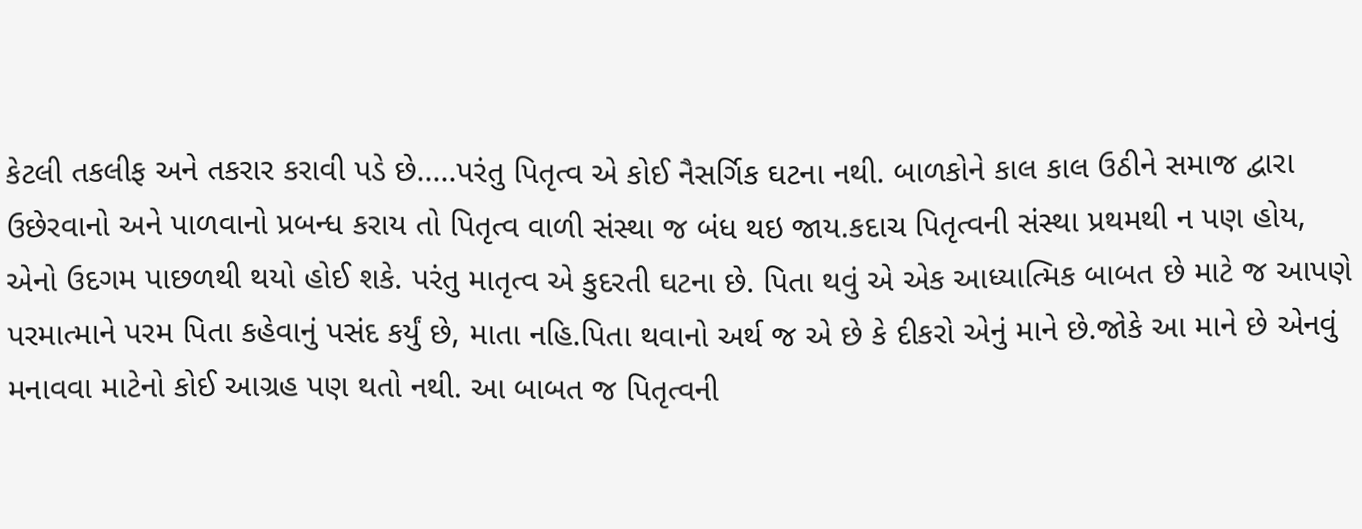કેટલી તકલીફ અને તકરાર કરાવી પડે છે.....પરંતુ પિતૃત્વ એ કોઈ નૈસર્ગિક ઘટના નથી. બાળકોને કાલ કાલ ઉઠીને સમાજ દ્વારા ઉછેરવાનો અને પાળવાનો પ્રબન્ધ કરાય તો પિતૃત્વ વાળી સંસ્થા જ બંધ થઇ જાય.કદાચ પિતૃત્વની સંસ્થા પ્રથમથી ન પણ હોય, એનો ઉદગમ પાછળથી થયો હોઈ શકે. પરંતુ માતૃત્વ એ કુદરતી ઘટના છે. પિતા થવું એ એક આધ્યાત્મિક બાબત છે માટે જ આપણે પરમાત્માને પરમ પિતા કહેવાનું પસંદ કર્યું છે, માતા નહિ.પિતા થવાનો અર્થ જ એ છે કે દીકરો એનું માને છે.જોકે આ માને છે એનવું મનાવવા માટેનો કોઈ આગ્રહ પણ થતો નથી. આ બાબત જ પિતૃત્વની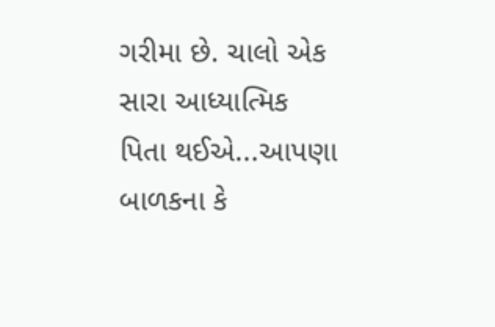ગરીમા છે. ચાલો એક સારા આધ્યાત્મિક પિતા થઈએ...આપણા બાળકના કે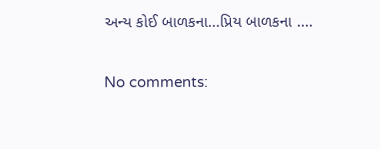અન્ય કોઈ બાળકના...પ્રિય બાળકના ....

No comments: